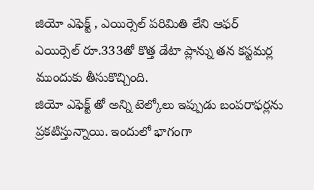జియో ఎఫెక్ట్ , ఎయిర్సెల్ పరిమితి లేని ఆఫర్
ఎయిర్సెల్ రూ.333తో కొత్త డేటా ప్లాన్ను తన కస్టమర్ల ముందుకు తీసుకొచ్చింది.
జియో ఎఫెక్ట్ తో అన్ని టెల్కోలు ఇప్పుడు బంపరాఫర్లను ప్రకటిస్తున్నాయి. ఇందులో భాగంగా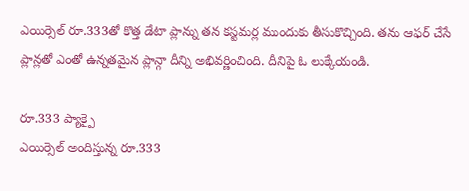ఎయిర్సెల్ రూ.333తో కొత్త డేటా ప్లాన్ను తన కస్టమర్ల ముందుకు తీసుకొచ్చింది. తను ఆఫర్ చేసే ప్లాన్లతో ఎంతో ఉన్నతమైన ప్లాన్గా దీన్ని అభివర్ణించింది. దీనిపై ఓ లుక్కేయండి.

రూ.333 ప్యాక్పై
ఎయిర్సెల్ అందిస్తున్న రూ.333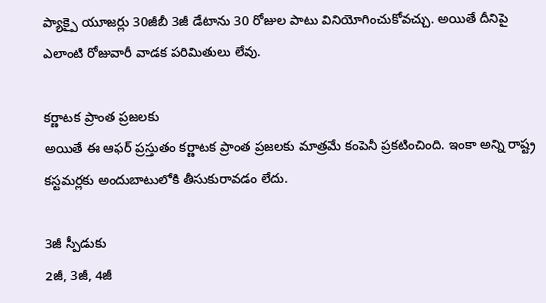ప్యాక్పై యూజర్లు 30జీబీ 3జీ డేటాను 30 రోజుల పాటు వినియోగించుకోవచ్చు. అయితే దీనిపై ఎలాంటి రోజువారీ వాడక పరిమితులు లేవు.

కర్ణాటక ప్రాంత ప్రజలకు
అయితే ఈ ఆఫర్ ప్రస్తుతం కర్ణాటక ప్రాంత ప్రజలకు మాత్రమే కంపెనీ ప్రకటించింది. ఇంకా అన్ని రాష్ట్ర కస్టమర్లకు అందుబాటులోకి తీసుకురావడం లేదు.

3జీ స్పీడుకు
2జీ, 3జీ, 4జీ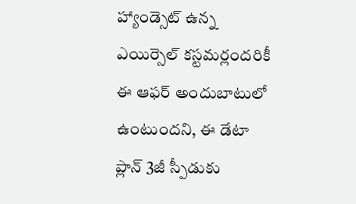హ్యాండ్సెట్ ఉన్న ఎయిర్సెల్ కస్టమర్లందరికీ ఈ ఆఫర్ అందుబాటులో ఉంటుందని, ఈ డేటా ప్లాన్ 3జీ స్పీడుకు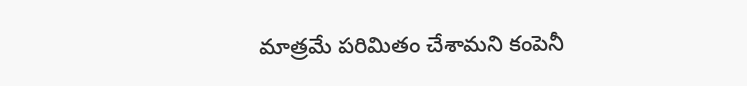మాత్రమే పరిమితం చేశామని కంపెనీ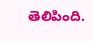తెలిపింది.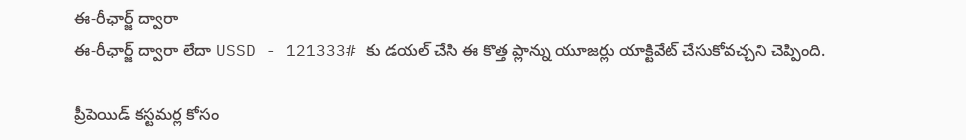ఈ-రీఛార్జ్ ద్వారా
ఈ-రీఛార్జ్ ద్వారా లేదా USSD - 121333# కు డయల్ చేసి ఈ కొత్త ప్లాన్ను యూజర్లు యాక్టివేట్ చేసుకోవచ్చని చెప్పింది.

ప్రీపెయిడ్ కస్టమర్ల కోసం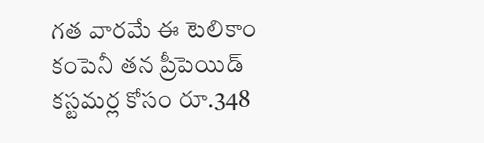గత వారమే ఈ టెలికాం కంపెనీ తన ప్రీపెయిడ్ కస్టమర్ల కోసం రూ.348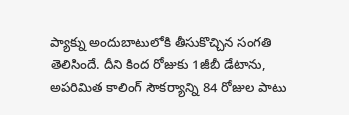ప్యాక్ను అందుబాటులోకి తీసుకొచ్చిన సంగతి తెలిసిందే. దీని కింద రోజుకు 1జీబీ డేటాను, అపరిమిత కాలింగ్ సౌకర్యాన్ని 84 రోజుల పాటు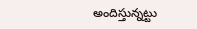అందిస్తున్నట్టు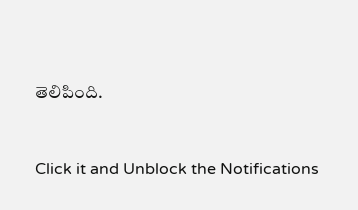తెలిపింది.


Click it and Unblock the Notifications